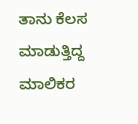ತಾನು ಕೆಲಸ ಮಾಡುತ್ತಿದ್ದ ಮಾಲಿಕರ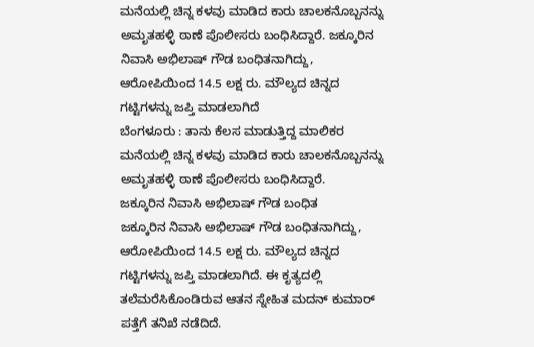ಮನೆಯಲ್ಲಿ ಚಿನ್ನ ಕಳವು ಮಾಡಿದ ಕಾರು ಚಾಲಕನೊಬ್ಬನನ್ನು ಅಮೃತಹಳ್ಳಿ ಠಾಣೆ ಪೊಲೀಸರು ಬಂಧಿಸಿದ್ದಾರೆ. ಜಕ್ಕೂರಿನ ನಿವಾಸಿ ಅಭಿಲಾಷ್ ಗೌಡ ಬಂಧಿತನಾಗಿದ್ದು, ಆರೋಪಿಯಿಂದ 14.5 ಲಕ್ಷ ರು. ಮೌಲ್ಯದ ಚಿನ್ನದ ಗಟ್ಟಿಗಳನ್ನು ಜಪ್ತಿ ಮಾಡಲಾಗಿದೆ
ಬೆಂಗಳೂರು : ತಾನು ಕೆಲಸ ಮಾಡುತ್ತಿದ್ದ ಮಾಲಿಕರ ಮನೆಯಲ್ಲಿ ಚಿನ್ನ ಕಳವು ಮಾಡಿದ ಕಾರು ಚಾಲಕನೊಬ್ಬನನ್ನು ಅಮೃತಹಳ್ಳಿ ಠಾಣೆ ಪೊಲೀಸರು ಬಂಧಿಸಿದ್ದಾರೆ.
ಜಕ್ಕೂರಿನ ನಿವಾಸಿ ಅಭಿಲಾಷ್ ಗೌಡ ಬಂಧಿತ
ಜಕ್ಕೂರಿನ ನಿವಾಸಿ ಅಭಿಲಾಷ್ ಗೌಡ ಬಂಧಿತನಾಗಿದ್ದು, ಆರೋಪಿಯಿಂದ 14.5 ಲಕ್ಷ ರು. ಮೌಲ್ಯದ ಚಿನ್ನದ ಗಟ್ಟಿಗಳನ್ನು ಜಪ್ತಿ ಮಾಡಲಾಗಿದೆ. ಈ ಕೃತ್ಯದಲ್ಲಿ ತಲೆಮರೆಸಿಕೊಂಡಿರುವ ಆತನ ಸ್ನೇಹಿತ ಮದನ್ ಕುಮಾರ್ ಪತ್ತೆಗೆ ತನಿಖೆ ನಡೆದಿದೆ.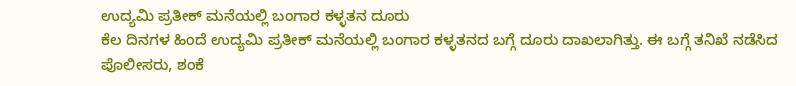ಉದ್ಯಮಿ ಪ್ರತೀಕ್ ಮನೆಯಲ್ಲಿ ಬಂಗಾರ ಕಳ್ಳತನ ದೂರು
ಕೆಲ ದಿನಗಳ ಹಿಂದೆ ಉದ್ಯಮಿ ಪ್ರತೀಕ್ ಮನೆಯಲ್ಲಿ ಬಂಗಾರ ಕಳ್ಳತನದ ಬಗ್ಗೆ ದೂರು ದಾಖಲಾಗಿತ್ತು. ಈ ಬಗ್ಗೆ ತನಿಖೆ ನಡೆಸಿದ ಪೊಲೀಸರು, ಶಂಕೆ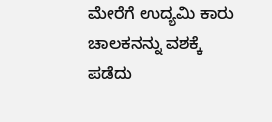ಮೇರೆಗೆ ಉದ್ಯಮಿ ಕಾರು ಚಾಲಕನನ್ನು ವಶಕ್ಕೆ ಪಡೆದು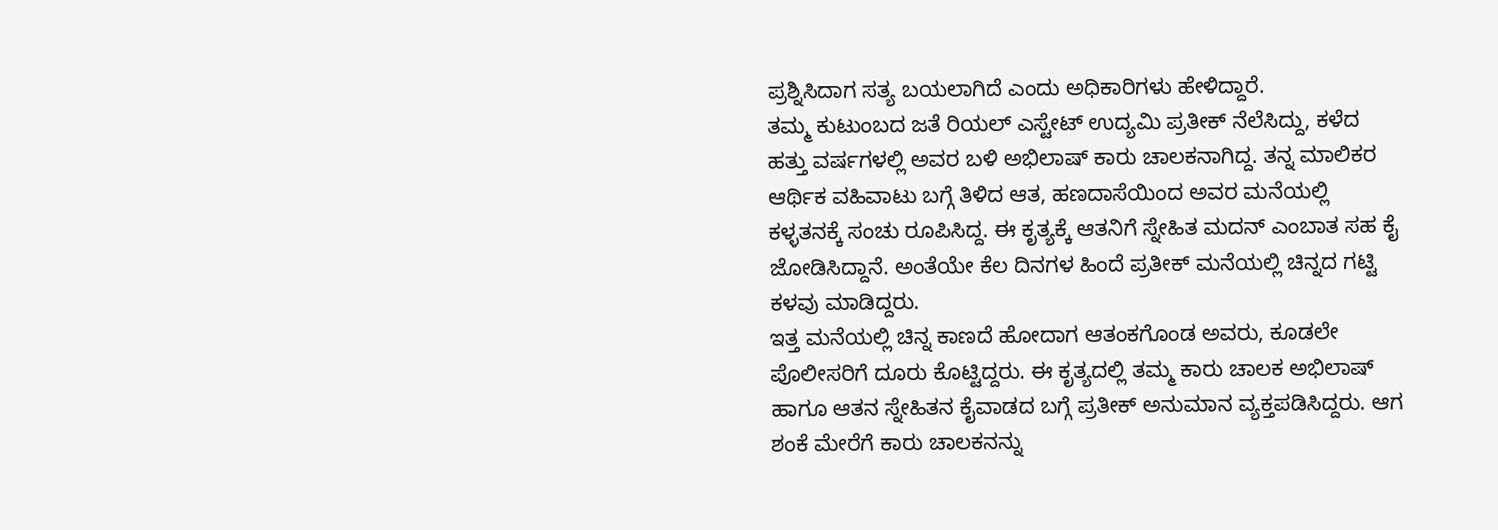ಪ್ರಶ್ನಿಸಿದಾಗ ಸತ್ಯ ಬಯಲಾಗಿದೆ ಎಂದು ಅಧಿಕಾರಿಗಳು ಹೇಳಿದ್ದಾರೆ.
ತಮ್ಮ ಕುಟುಂಬದ ಜತೆ ರಿಯಲ್ ಎಸ್ಟೇಟ್ ಉದ್ಯಮಿ ಪ್ರತೀಕ್ ನೆಲೆಸಿದ್ದು, ಕಳೆದ ಹತ್ತು ವರ್ಷಗಳಲ್ಲಿ ಅವರ ಬಳಿ ಅಭಿಲಾಷ್ ಕಾರು ಚಾಲಕನಾಗಿದ್ದ. ತನ್ನ ಮಾಲಿಕರ ಆರ್ಥಿಕ ವಹಿವಾಟು ಬಗ್ಗೆ ತಿಳಿದ ಆತ, ಹಣದಾಸೆಯಿಂದ ಅವರ ಮನೆಯಲ್ಲಿ ಕಳ್ಳತನಕ್ಕೆ ಸಂಚು ರೂಪಿಸಿದ್ದ. ಈ ಕೃತ್ಯಕ್ಕೆ ಆತನಿಗೆ ಸ್ನೇಹಿತ ಮದನ್ ಎಂಬಾತ ಸಹ ಕೈ ಜೋಡಿಸಿದ್ದಾನೆ. ಅಂತೆಯೇ ಕೆಲ ದಿನಗಳ ಹಿಂದೆ ಪ್ರತೀಕ್ ಮನೆಯಲ್ಲಿ ಚಿನ್ನದ ಗಟ್ಟಿ ಕಳವು ಮಾಡಿದ್ದರು.
ಇತ್ತ ಮನೆಯಲ್ಲಿ ಚಿನ್ನ ಕಾಣದೆ ಹೋದಾಗ ಆತಂಕಗೊಂಡ ಅವರು, ಕೂಡಲೇ ಪೊಲೀಸರಿಗೆ ದೂರು ಕೊಟ್ಟಿದ್ದರು. ಈ ಕೃತ್ಯದಲ್ಲಿ ತಮ್ಮ ಕಾರು ಚಾಲಕ ಅಭಿಲಾಷ್ ಹಾಗೂ ಆತನ ಸ್ನೇಹಿತನ ಕೈವಾಡದ ಬಗ್ಗೆ ಪ್ರತೀಕ್ ಅನುಮಾನ ವ್ಯಕ್ತಪಡಿಸಿದ್ದರು. ಆಗ ಶಂಕೆ ಮೇರೆಗೆ ಕಾರು ಚಾಲಕನನ್ನು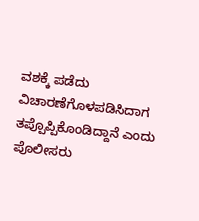ವಶಕ್ಕೆ ಪಡೆದು ವಿಚಾರಣೆಗೊಳಪಡಿಸಿದಾಗ ತಪ್ಪೊಪ್ಪಿಕೊಂಡಿದ್ದಾನೆ ಎಂದು ಪೊಲೀಸರು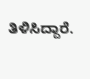ತಿಳಿಸಿದ್ದಾರೆ.